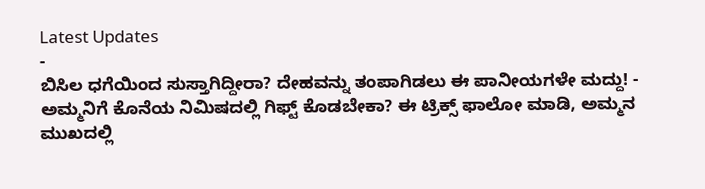Latest Updates
-
ಬಿಸಿಲ ಧಗೆಯಿಂದ ಸುಸ್ತಾಗಿದ್ದೀರಾ? ದೇಹವನ್ನು ತಂಪಾಗಿಡಲು ಈ ಪಾನೀಯಗಳೇ ಮದ್ದು! -
ಅಮ್ಮನಿಗೆ ಕೊನೆಯ ನಿಮಿಷದಲ್ಲಿ ಗಿಫ್ಟ್ ಕೊಡಬೇಕಾ? ಈ ಟ್ರಿಕ್ಸ್ ಫಾಲೋ ಮಾಡಿ, ಅಮ್ಮನ ಮುಖದಲ್ಲಿ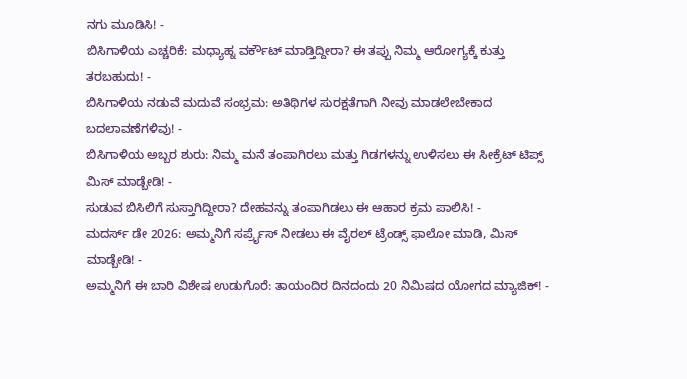ನಗು ಮೂಡಿಸಿ! -
ಬಿಸಿಗಾಳಿಯ ಎಚ್ಚರಿಕೆ: ಮಧ್ಯಾಹ್ನ ವರ್ಕೌಟ್ ಮಾಡ್ತಿದ್ದೀರಾ? ಈ ತಪ್ಪು ನಿಮ್ಮ ಆರೋಗ್ಯಕ್ಕೆ ಕುತ್ತು ತರಬಹುದು! -
ಬಿಸಿಗಾಳಿಯ ನಡುವೆ ಮದುವೆ ಸಂಭ್ರಮ: ಅತಿಥಿಗಳ ಸುರಕ್ಷತೆಗಾಗಿ ನೀವು ಮಾಡಲೇಬೇಕಾದ ಬದಲಾವಣೆಗಳಿವು! -
ಬಿಸಿಗಾಳಿಯ ಅಬ್ಬರ ಶುರು: ನಿಮ್ಮ ಮನೆ ತಂಪಾಗಿರಲು ಮತ್ತು ಗಿಡಗಳನ್ನು ಉಳಿಸಲು ಈ ಸೀಕ್ರೆಟ್ ಟಿಪ್ಸ್ ಮಿಸ್ ಮಾಡ್ಬೇಡಿ! -
ಸುಡುವ ಬಿಸಿಲಿಗೆ ಸುಸ್ತಾಗಿದ್ದೀರಾ? ದೇಹವನ್ನು ತಂಪಾಗಿಡಲು ಈ ಆಹಾರ ಕ್ರಮ ಪಾಲಿಸಿ! -
ಮದರ್ಸ್ ಡೇ 2026: ಅಮ್ಮನಿಗೆ ಸರ್ಪ್ರೈಸ್ ನೀಡಲು ಈ ವೈರಲ್ ಟ್ರೆಂಡ್ಸ್ ಫಾಲೋ ಮಾಡಿ, ಮಿಸ್ ಮಾಡ್ಬೇಡಿ! -
ಅಮ್ಮನಿಗೆ ಈ ಬಾರಿ ವಿಶೇಷ ಉಡುಗೊರೆ: ತಾಯಂದಿರ ದಿನದಂದು 20 ನಿಮಿಷದ ಯೋಗದ ಮ್ಯಾಜಿಕ್! -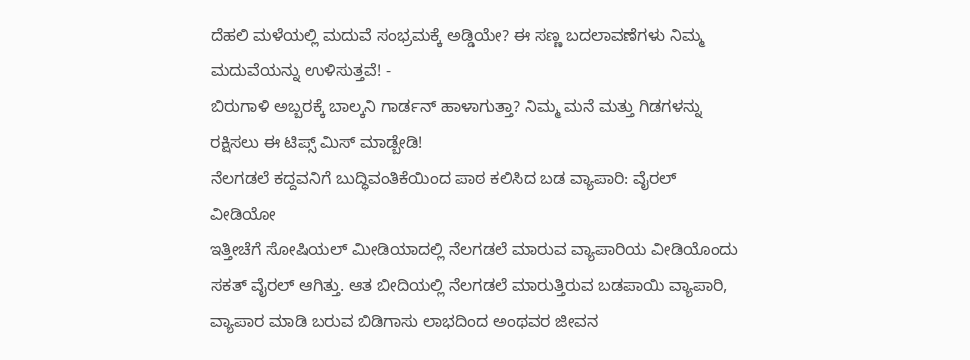ದೆಹಲಿ ಮಳೆಯಲ್ಲಿ ಮದುವೆ ಸಂಭ್ರಮಕ್ಕೆ ಅಡ್ಡಿಯೇ? ಈ ಸಣ್ಣ ಬದಲಾವಣೆಗಳು ನಿಮ್ಮ ಮದುವೆಯನ್ನು ಉಳಿಸುತ್ತವೆ! -
ಬಿರುಗಾಳಿ ಅಬ್ಬರಕ್ಕೆ ಬಾಲ್ಕನಿ ಗಾರ್ಡನ್ ಹಾಳಾಗುತ್ತಾ? ನಿಮ್ಮ ಮನೆ ಮತ್ತು ಗಿಡಗಳನ್ನು ರಕ್ಷಿಸಲು ಈ ಟಿಪ್ಸ್ ಮಿಸ್ ಮಾಡ್ಬೇಡಿ!
ನೆಲಗಡಲೆ ಕದ್ದವನಿಗೆ ಬುದ್ಧಿವಂತಿಕೆಯಿಂದ ಪಾಠ ಕಲಿಸಿದ ಬಡ ವ್ಯಾಪಾರಿ: ವೈರಲ್ ವೀಡಿಯೋ
ಇತ್ತೀಚೆಗೆ ಸೋಷಿಯಲ್ ಮೀಡಿಯಾದಲ್ಲಿ ನೆಲಗಡಲೆ ಮಾರುವ ವ್ಯಾಪಾರಿಯ ವೀಡಿಯೊಂದು ಸಕತ್ ವೈರಲ್ ಆಗಿತ್ತು. ಆತ ಬೀದಿಯಲ್ಲಿ ನೆಲಗಡಲೆ ಮಾರುತ್ತಿರುವ ಬಡಪಾಯಿ ವ್ಯಾಪಾರಿ, ವ್ಯಾಪಾರ ಮಾಡಿ ಬರುವ ಬಿಡಿಗಾಸು ಲಾಭದಿಂದ ಅಂಥವರ ಜೀವನ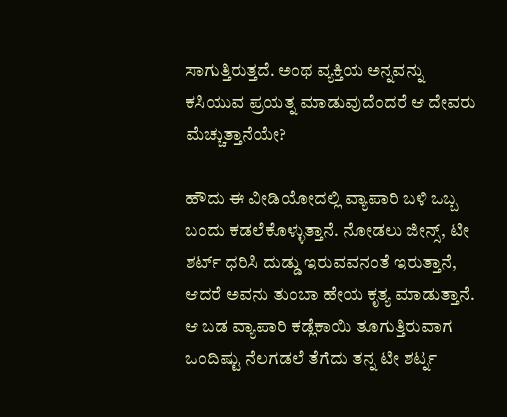ಸಾಗುತ್ತಿರುತ್ತದೆ. ಅಂಥ ವ್ಯಕ್ತಿಯ ಅನ್ನವನ್ನು ಕಸಿಯುವ ಪ್ರಯತ್ನ ಮಾಡುವುದೆಂದರೆ ಆ ದೇವರು ಮೆಚ್ಚುತ್ತಾನೆಯೇ?

ಹೌದು ಈ ವೀಡಿಯೋದಲ್ಲಿ ವ್ಯಾಪಾರಿ ಬಳಿ ಒಬ್ಬ ಬಂದು ಕಡಲೆಕೊಳ್ಳುತ್ತಾನೆ. ನೋಡಲು ಜೀನ್ಸ್, ಟೀ ಶರ್ಟ್ ಧರಿಸಿ ದುಡ್ಡು ಇರುವವನಂತೆ ಇರುತ್ತಾನೆ, ಆದರೆ ಅವನು ತುಂಬಾ ಹೇಯ ಕೃತ್ಯ ಮಾಡುತ್ತಾನೆ. ಆ ಬಡ ವ್ಯಾಪಾರಿ ಕಡ್ಲೆಕಾಯಿ ತೂಗುತ್ತಿರುವಾಗ ಒಂದಿಷ್ಟು ನೆಲಗಡಲೆ ತೆಗೆದು ತನ್ನ ಟೀ ಶರ್ಟ್ನ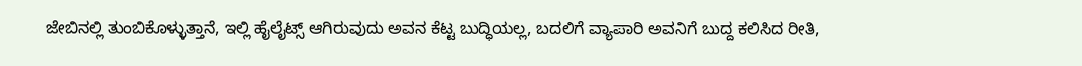ಜೇಬಿನಲ್ಲಿ ತುಂಬಿಕೊಳ್ಳುತ್ತಾನೆ, ಇಲ್ಲಿ ಹೈಲೈಟ್ಸ್ ಆಗಿರುವುದು ಅವನ ಕೆಟ್ಟ ಬುದ್ಧಿಯಲ್ಲ, ಬದಲಿಗೆ ವ್ಯಾಪಾರಿ ಅವನಿಗೆ ಬುದ್ದ ಕಲಿಸಿದ ರೀತಿ,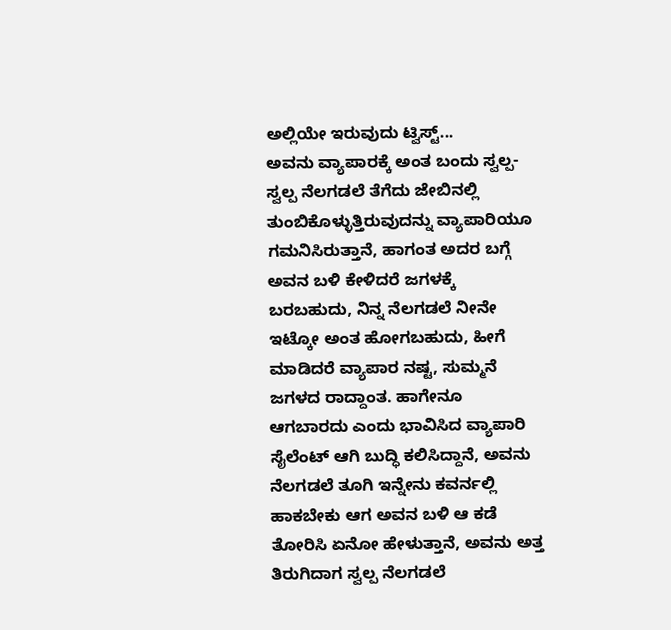ಅಲ್ಲಿಯೇ ಇರುವುದು ಟ್ವಿಸ್ಟ್...
ಅವನು ವ್ಯಾಪಾರಕ್ಕೆ ಅಂತ ಬಂದು ಸ್ವಲ್ಪ-ಸ್ವಲ್ಪ ನೆಲಗಡಲೆ ತೆಗೆದು ಜೇಬಿನಲ್ಲಿ ತುಂಬಿಕೊಳ್ಳುತ್ತಿರುವುದನ್ನು ವ್ಯಾಪಾರಿಯೂ ಗಮನಿಸಿರುತ್ತಾನೆ, ಹಾಗಂತ ಅದರ ಬಗ್ಗೆ ಅವನ ಬಳಿ ಕೇಳಿದರೆ ಜಗಳಕ್ಕೆ ಬರಬಹುದು, ನಿನ್ನ ನೆಲಗಡಲೆ ನೀನೇ ಇಟ್ಕೋ ಅಂತ ಹೋಗಬಹುದು, ಹೀಗೆ ಮಾಡಿದರೆ ವ್ಯಾಪಾರ ನಷ್ಟ, ಸುಮ್ಮನೆ ಜಗಳದ ರಾದ್ದಾಂತ. ಹಾಗೇನೂ ಆಗಬಾರದು ಎಂದು ಭಾವಿಸಿದ ವ್ಯಾಪಾರಿ ಸೈಲೆಂಟ್ ಆಗಿ ಬುದ್ಧಿ ಕಲಿಸಿದ್ದಾನೆ, ಅವನು ನೆಲಗಡಲೆ ತೂಗಿ ಇನ್ನೇನು ಕವರ್ನಲ್ಲಿ ಹಾಕಬೇಕು ಆಗ ಅವನ ಬಳಿ ಆ ಕಡೆ ತೋರಿಸಿ ಏನೋ ಹೇಳುತ್ತಾನೆ, ಅವನು ಅತ್ತ ತಿರುಗಿದಾಗ ಸ್ವಲ್ಪ ನೆಲಗಡಲೆ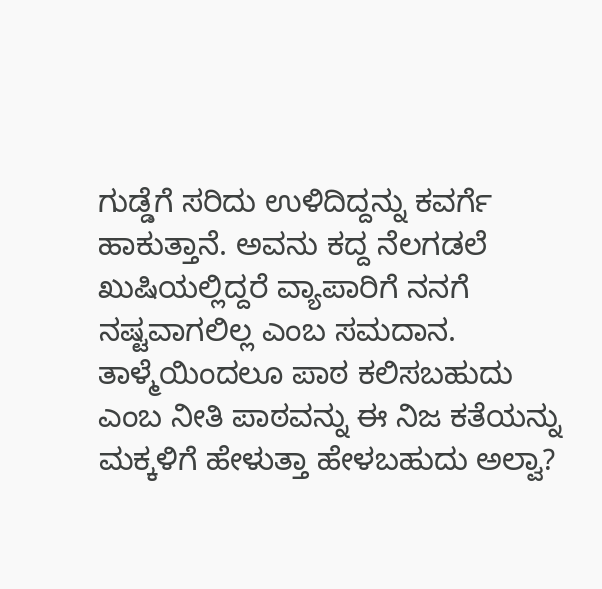ಗುಡ್ಡೆಗೆ ಸರಿದು ಉಳಿದಿದ್ದನ್ನು ಕವರ್ಗೆ ಹಾಕುತ್ತಾನೆ. ಅವನು ಕದ್ದ ನೆಲಗಡಲೆ ಖುಷಿಯಲ್ಲಿದ್ದರೆ ವ್ಯಾಪಾರಿಗೆ ನನಗೆ ನಷ್ಟವಾಗಲಿಲ್ಲ ಎಂಬ ಸಮದಾನ.
ತಾಳ್ಮೆಯಿಂದಲೂ ಪಾಠ ಕಲಿಸಬಹುದು ಎಂಬ ನೀತಿ ಪಾಠವನ್ನು ಈ ನಿಜ ಕತೆಯನ್ನು ಮಕ್ಕಳಿಗೆ ಹೇಳುತ್ತಾ ಹೇಳಬಹುದು ಅಲ್ವಾ?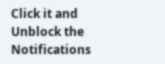Click it and Unblock the Notifications